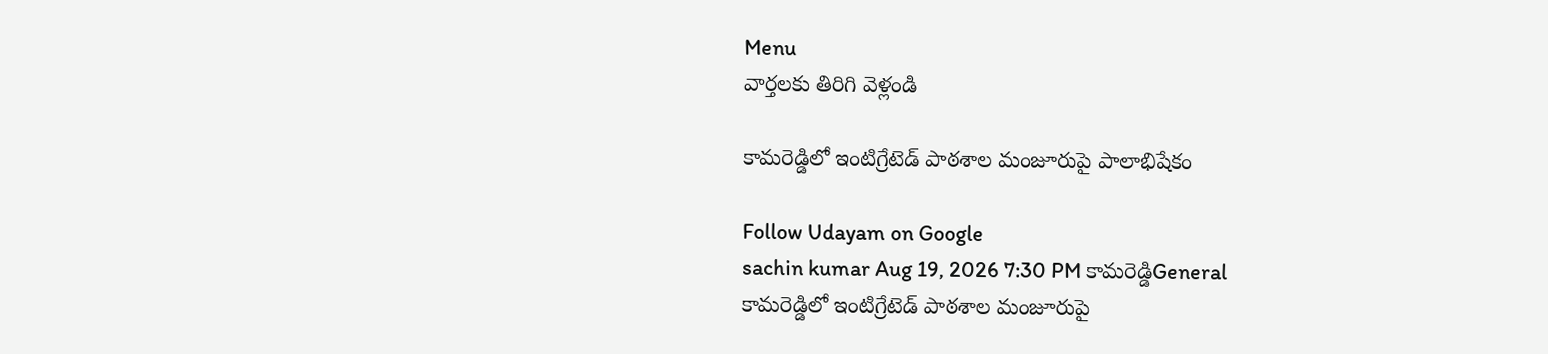Menu
వార్తలకు తిరిగి వెళ్లండి

కామరెడ్డిలో ఇంటిగ్రేటెడ్ పాఠశాల మంజూరుపై పాలాభిషేకం

Follow Udayam on Google
sachin kumar Aug 19, 2026 7:30 PM కామరెడ్డిGeneral
కామరెడ్డిలో ఇంటిగ్రేటెడ్ పాఠశాల మంజూరుపై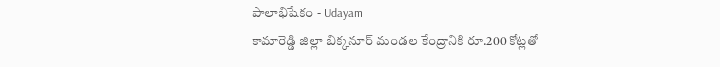పాలాభిషేకం - Udayam
కామారెడ్డి జిల్లా బిక్కనూర్ మండల కేంద్రానికి రూ.200 కోట్లతో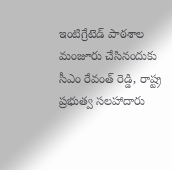ఇంటిగ్రేటెడ్ పాఠశాల మంజూరు చేసినందుకు సీఎం రేవంత్ రెడ్డి, రాష్ట్ర ప్రభుత్వ సలహాదారు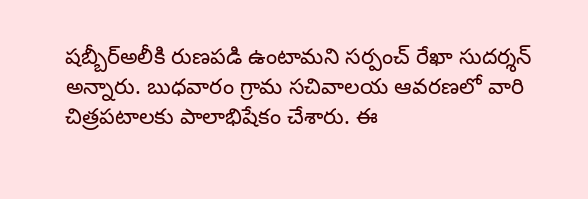షబ్బీర్అలీకి రుణపడి ఉంటామని సర్పంచ్ రేఖా సుదర్శన్ అన్నారు. బుధవారం గ్రామ సచివాలయ ఆవరణలో వారి చిత్రపటాలకు పాలాభిషేకం చేశారు. ఈ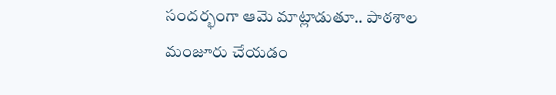సందర్భంగా ఆమె మాట్లాడుతూ.. పాఠశాల మంజూరు చేయడం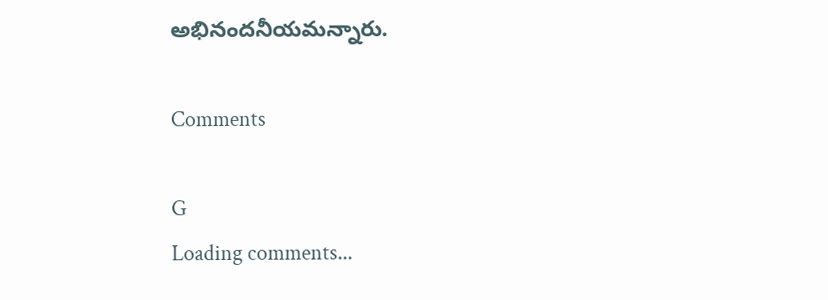అభినందనీయమన్నారు.

Comments

G
Loading comments...